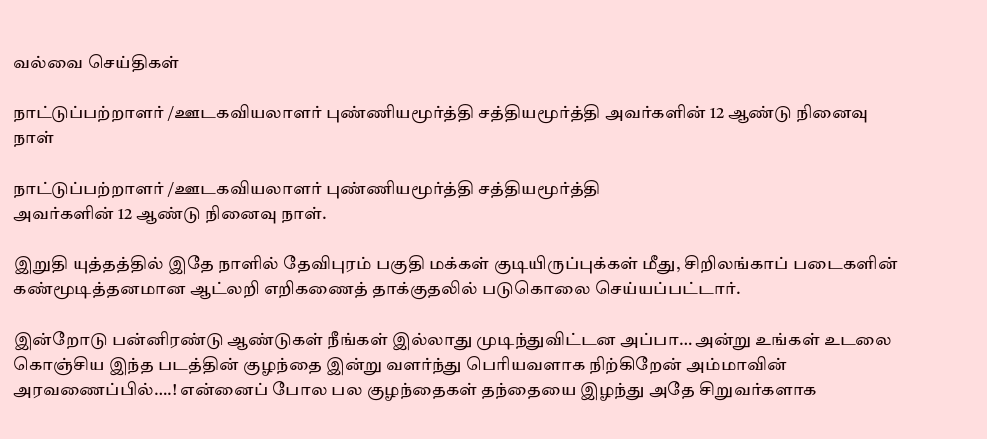வல்வை செய்திகள்

நாட்டுப்பற்றாளர் /ஊடகவியலாளர் புண்ணியமூர்த்தி சத்தியமூர்த்தி அவர்களின் 12 ஆண்டு நினைவு நாள்

நாட்டுப்பற்றாளர் /ஊடகவியலாளர் புண்ணியமூர்த்தி சத்தியமூர்த்தி
அவர்களின் 12 ஆண்டு நினைவு நாள்.

இறுதி யுத்தத்தில் இதே நாளில் தேவிபுரம் பகுதி மக்கள் குடியிருப்புக்கள் மீது, சிறிலங்காப் படைகளின் கண்மூடித்தனமான ஆட்லறி எறிகணைத் தாக்குதலில் படுகொலை செய்யப்பட்டார்.

இன்றோடு பன்னிரண்டு ஆண்டுகள் நீங்கள் இல்லாது முடிந்துவிட்டன அப்பா… அன்று உங்கள் உடலை கொஞ்சிய இந்த படத்தின் குழந்தை இன்று வளர்ந்து பெரியவளாக நிற்கிறேன் அம்மாவின் அரவணைப்பில்….! என்னைப் போல பல குழந்தைகள் தந்தையை இழந்து அதே சிறுவர்களாக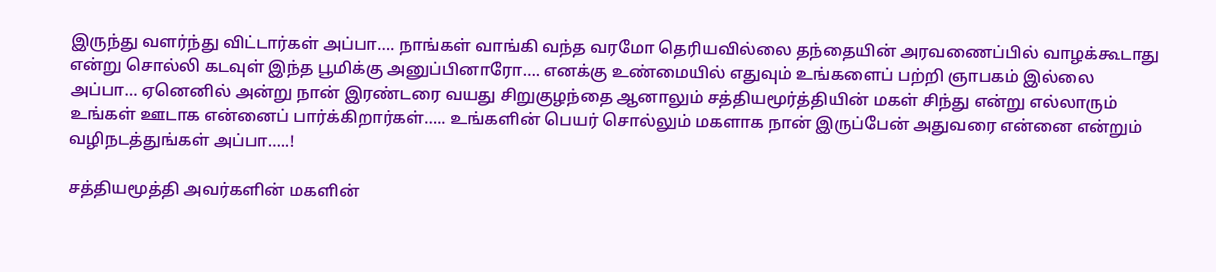இருந்து வளர்ந்து விட்டார்கள் அப்பா…. நாங்கள் வாங்கி வந்த வரமோ தெரியவில்லை தந்தையின் அரவணைப்பில் வாழக்கூடாது என்று சொல்லி கடவுள் இந்த பூமிக்கு அனுப்பினாரோ…. எனக்கு உண்மையில் எதுவும் உங்களைப் பற்றி ஞாபகம் இல்லை அப்பா… ஏனெனில் அன்று நான் இரண்டரை வயது சிறுகுழந்தை ஆனாலும் சத்தியமூர்த்தியின் மகள் சிந்து என்று எல்லாரும் உங்கள் ஊடாக என்னைப் பார்க்கிறார்கள்….. உங்களின் பெயர் சொல்லும் மகளாக நான் இருப்பேன் அதுவரை என்னை என்றும் வழிநடத்துங்கள் அப்பா…..!

சத்தியமூத்தி அவர்களின் மகளின்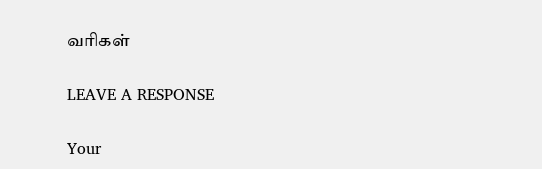வரிகள்

LEAVE A RESPONSE

Your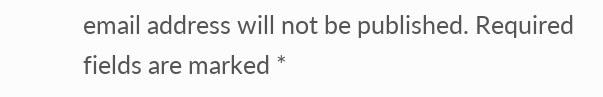email address will not be published. Required fields are marked *